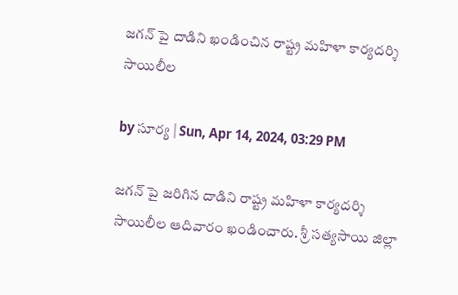జగన్ పై దాడిని ఖండించిన రాష్ట్ర మహిళా కార్యదర్శి సాయిలీల

by సూర్య | Sun, Apr 14, 2024, 03:29 PM

జగన్ పై జరిగిన దాడిని రాష్ట్ర మహిళా కార్యదర్శి సాయిలీల ఆదివారం ఖండించారు. శ్రీ సత్యసాయి జిల్లా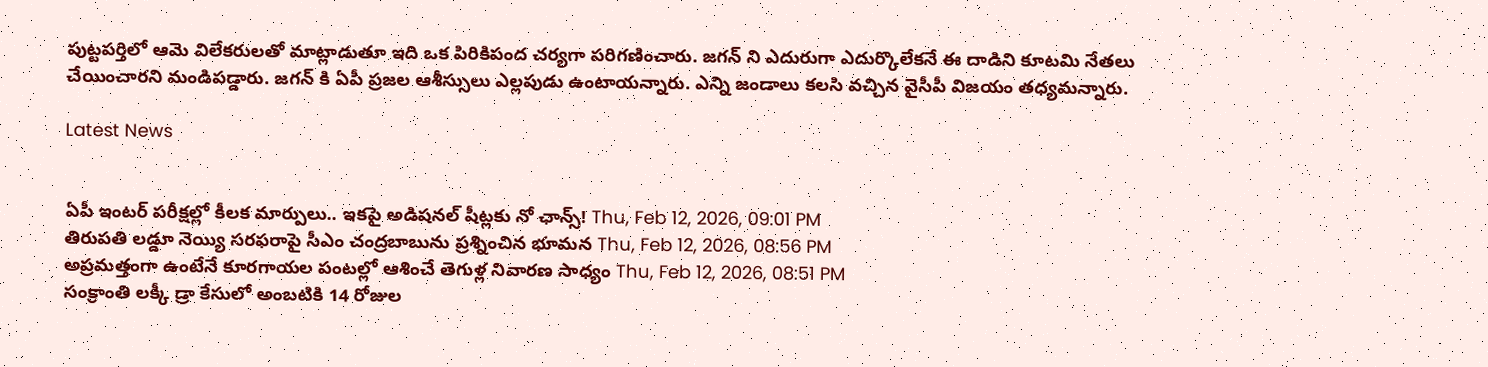పుట్టపర్తిలో ఆమె విలేకరులతో మాట్లాడుతూ ఇది ఒక పిరికిపంద చర్యగా పరిగణించారు. జగన్ ని ఎదురుగా ఎదుర్కొలేకనే ఈ దాడిని కూటమి నేతలు చేయించారని మండిపడ్డారు. జగన్ కి ఏపీ ప్రజల ఆశీస్సులు ఎల్లపుడు ఉంటాయన్నారు. ఎన్ని జండాలు కలసి వచ్చిన వైసీపీ విజయం తధ్యమన్నారు.

Latest News


ఏపీ ఇంటర్ పరీక్షల్లో కీలక మార్పులు.. ఇకపై అడిషనల్ షీట్లకు నో ఛాన్స్! Thu, Feb 12, 2026, 09:01 PM
తిరుపతి లడ్డూ నెయ్యి సరఫరాపై సీఎం చంద్రబాబును ప్రశ్నించిన భూమన Thu, Feb 12, 2026, 08:56 PM
అప్రమత్తంగా ఉంటేనే కూరగాయల పంటల్లో ఆశించే తెగుళ్ల నివారణ సాధ్యం Thu, Feb 12, 2026, 08:51 PM
సంక్రాంతి లక్కీ డ్రా కేసులో అంబటికి 14 రోజుల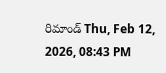రిమాండ్ Thu, Feb 12, 2026, 08:43 PM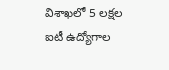విశాఖలో 5 లక్షల ఐటీ ఉద్యోగాల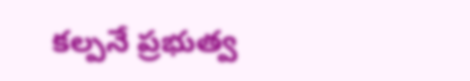కల్పనే ప్రభుత్వ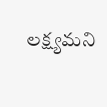లక్ష్యమని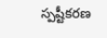స్పష్టీకరణ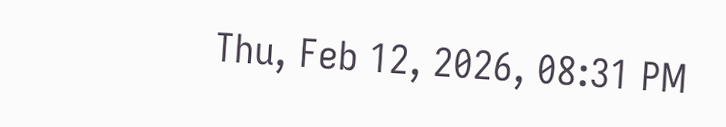Thu, Feb 12, 2026, 08:31 PM